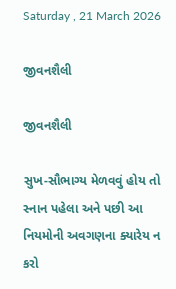Saturday , 21 March 2026

જીવનશૈલી

જીવનશૈલી

સુખ-સૌભાગ્ય મેળવવું હોય તો સ્નાન પહેલા અને પછી આ નિયમોની અવગણના ક્યારેય ન કરો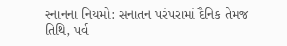સ્નાનના નિયમો: સનાતન પરંપરામાં દૈનિક તેમજ તિથિ, પર્વ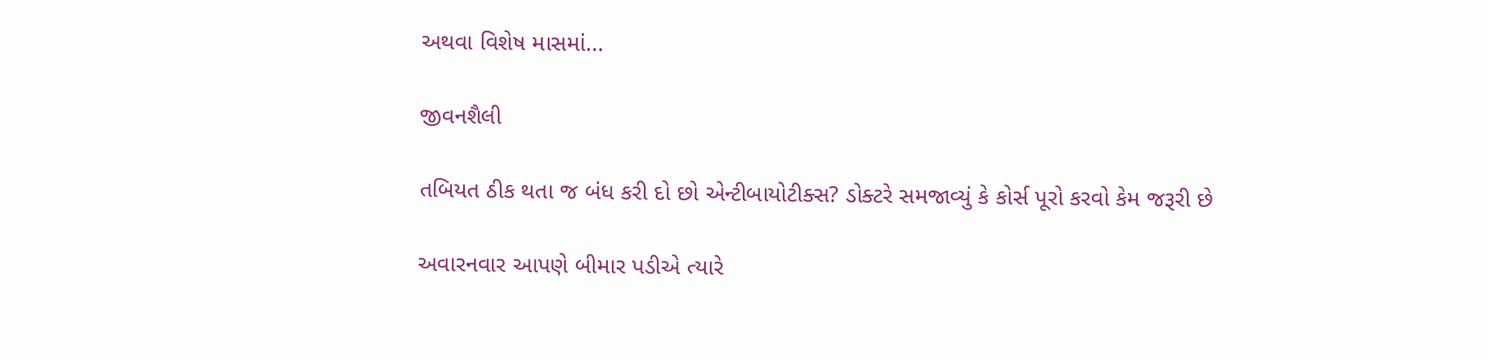અથવા વિશેષ માસમાં...

જીવનશૈલી

તબિયત ઠીક થતા જ બંધ કરી દો છો એન્ટીબાયોટીક્સ? ડોક્ટરે સમજાવ્યું કે કોર્સ પૂરો કરવો કેમ જરૂરી છે

અવારનવાર આપણે બીમાર પડીએ ત્યારે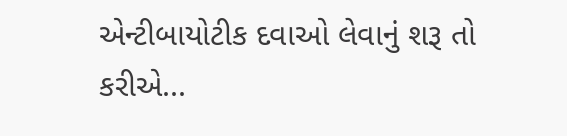એન્ટીબાયોટીક દવાઓ લેવાનું શરૂ તો કરીએ...